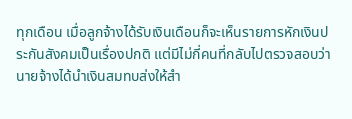ทุกเดือน เมื่อลูกจ้างได้รับเงินเดือนก็จะเห็นรายการหักเงินประกันสังคมเป็นเรื่องปกติ แต่มีไม่กี่คนที่กลับไปตรวจสอบว่า นายจ้างได้นำเงินสมทบส่งให้สำ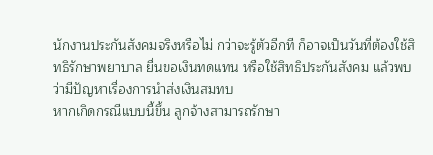นักงานประกันสังคมจริงหรือไม่ กว่าจะรู้ตัวอีกที ก็อาจเป็นวันที่ต้องใช้สิทธิรักษาพยาบาล ยื่นขอเงินทดแทน หรือใช้สิทธิประกันสังคม แล้วพบว่ามีปัญหาเรื่องการนำส่งเงินสมทบ
หากเกิดกรณีแบบนี้ขึ้น ลูกจ้างสามารถรักษา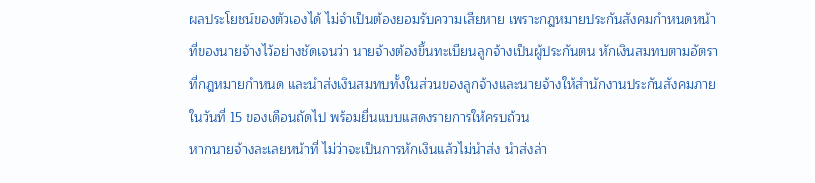ผลประโยชน์ของตัวเองได้ ไม่จำเป็นต้องยอมรับความเสียหาย เพราะกฎหมายประกันสังคมกำหนดหน้าที่ของนายจ้างไว้อย่างชัดเจนว่า นายจ้างต้องขึ้นทะเบียนลูกจ้างเป็นผู้ประกันตน หักเงินสมทบตามอัตราที่กฎหมายกำหนด และนำส่งเงินสมทบทั้งในส่วนของลูกจ้างและนายจ้างให้สำนักงานประกันสังคมภายในวันที่ 15 ของเดือนถัดไป พร้อมยื่นแบบแสดงรายการให้ครบถ้วน
หากนายจ้างละเลยหน้าที่ ไม่ว่าจะเป็นการหักเงินแล้วไม่นำส่ง นำส่งล่า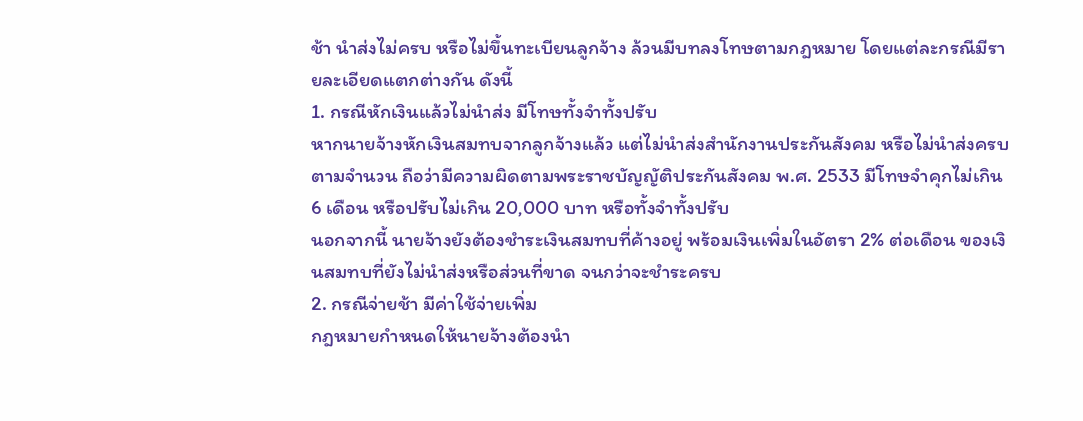ช้า นำส่งไม่ครบ หรือไม่ขึ้นทะเบียนลูกจ้าง ล้วนมีบทลงโทษตามกฎหมาย โดยแต่ละกรณีมีรายละเอียดแตกต่างกัน ดังนี้
1. กรณีหักเงินแล้วไม่นำส่ง มีโทษทั้งจำทั้งปรับ
หากนายจ้างหักเงินสมทบจากลูกจ้างแล้ว แต่ไม่นำส่งสำนักงานประกันสังคม หรือไม่นำส่งครบตามจำนวน ถือว่ามีความผิดตามพระราชบัญญัติประกันสังคม พ.ศ. 2533 มีโทษจำคุกไม่เกิน 6 เดือน หรือปรับไม่เกิน 20,000 บาท หรือทั้งจำทั้งปรับ
นอกจากนี้ นายจ้างยังต้องชำระเงินสมทบที่ค้างอยู่ พร้อมเงินเพิ่มในอัตรา 2% ต่อเดือน ของเงินสมทบที่ยังไม่นำส่งหรือส่วนที่ขาด จนกว่าจะชำระครบ
2. กรณีจ่ายช้า มีค่าใช้จ่ายเพิ่ม
กฎหมายกำหนดให้นายจ้างต้องนำ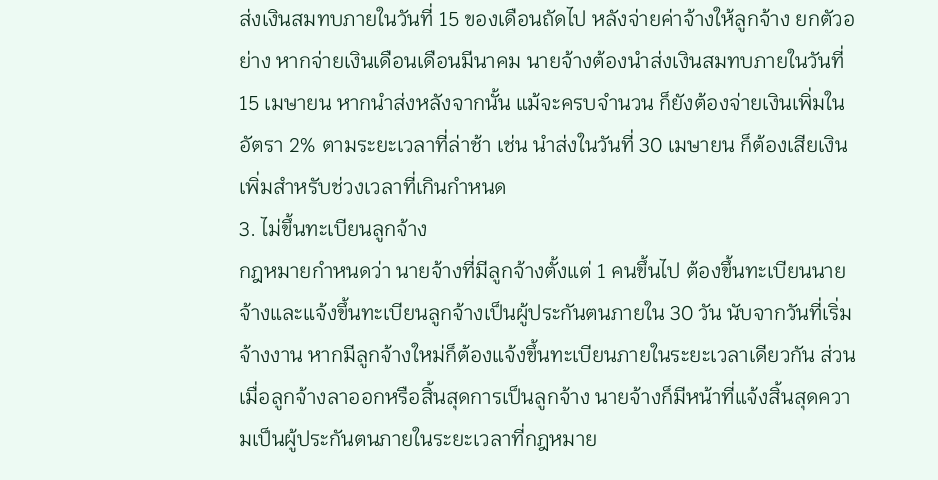ส่งเงินสมทบภายในวันที่ 15 ของเดือนถัดไป หลังจ่ายค่าจ้างให้ลูกจ้าง ยกตัวอย่าง หากจ่ายเงินเดือนเดือนมีนาคม นายจ้างต้องนำส่งเงินสมทบภายในวันที่ 15 เมษายน หากนำส่งหลังจากนั้น แม้จะครบจำนวน ก็ยังต้องจ่ายเงินเพิ่มในอัตรา 2% ตามระยะเวลาที่ล่าช้า เช่น นำส่งในวันที่ 30 เมษายน ก็ต้องเสียเงินเพิ่มสำหรับช่วงเวลาที่เกินกำหนด
3. ไม่ขึ้นทะเบียนลูกจ้าง
กฎหมายกำหนดว่า นายจ้างที่มีลูกจ้างตั้งแต่ 1 คนขึ้นไป ต้องขึ้นทะเบียนนายจ้างและแจ้งขึ้นทะเบียนลูกจ้างเป็นผู้ประกันตนภายใน 30 วัน นับจากวันที่เริ่มจ้างงาน หากมีลูกจ้างใหม่ก็ต้องแจ้งขึ้นทะเบียนภายในระยะเวลาเดียวกัน ส่วนเมื่อลูกจ้างลาออกหรือสิ้นสุดการเป็นลูกจ้าง นายจ้างก็มีหน้าที่แจ้งสิ้นสุดความเป็นผู้ประกันตนภายในระยะเวลาที่กฎหมาย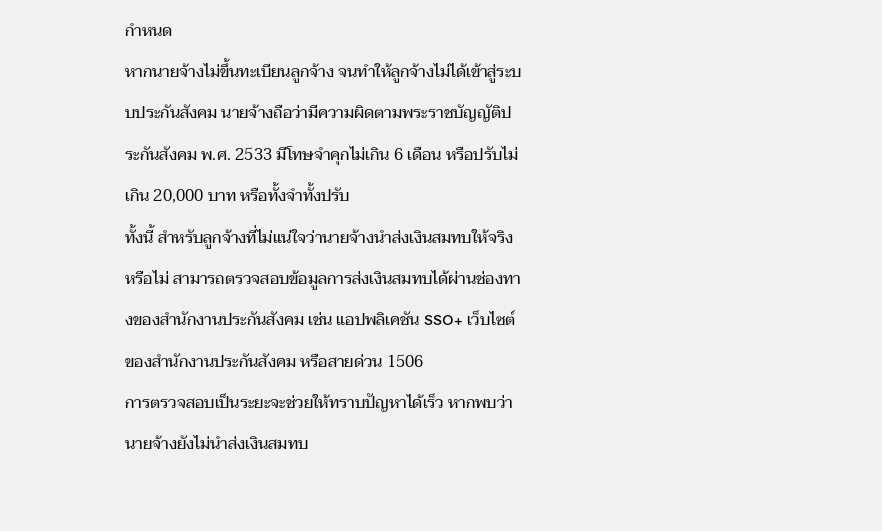กำหนด
หากนายจ้างไม่ขึ้นทะเบียนลูกจ้าง จนทำให้ลูกจ้างไม่ได้เข้าสู่ระบบประกันสังคม นายจ้างถือว่ามีความผิดตามพระราชบัญญัติประกันสังคม พ.ศ. 2533 มีโทษจำคุกไม่เกิน 6 เดือน หรือปรับไม่เกิน 20,000 บาท หรือทั้งจำทั้งปรับ
ทั้งนี้ สำหรับลูกจ้างที่ไม่แน่ใจว่านายจ้างนำส่งเงินสมทบให้จริงหรือไม่ สามารถตรวจสอบข้อมูลการส่งเงินสมทบได้ผ่านช่องทางของสำนักงานประกันสังคม เช่น แอปพลิเคชัน SSO+ เว็บไซต์ของสำนักงานประกันสังคม หรือสายด่วน 1506
การตรวจสอบเป็นระยะจะช่วยให้ทราบปัญหาได้เร็ว หากพบว่านายจ้างยังไม่นำส่งเงินสมทบ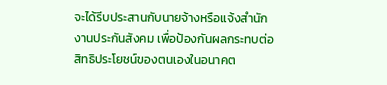จะได้รีบประสานกับนายจ้างหรือแจ้งสำนักงานประกันสังคม เพื่อป้องกันผลกระทบต่อสิทธิประโยชน์ของตนเองในอนาคต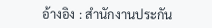อ้างอิง : สำนักงานประกัน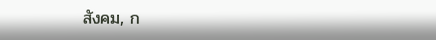สังคม, ก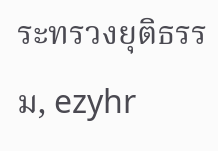ระทรวงยุติธรรม, ezyhr